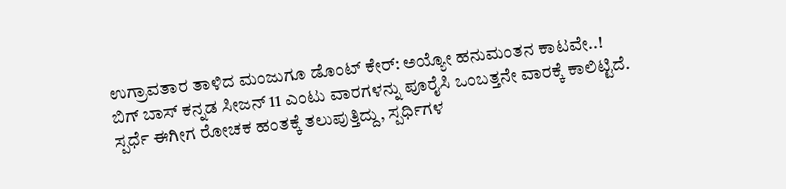ಉಗ್ರಾವತಾರ ತಾಳಿದ ಮಂಜುಗೂ ಡೊಂಟ್ ಕೇರ್: ಅಯ್ಯೋ ಹನುಮಂತನ ಕಾಟವೇ..!
ಬಿಗ್ ಬಾಸ್ ಕನ್ನಡ ಸೀಜನ್ 11 ಎಂಟು ವಾರಗಳನ್ನು ಪೂರೈಸಿ ಒಂಬತ್ತನೇ ವಾರಕ್ಕೆ ಕಾಲಿಟ್ಟಿದೆ. ಸ್ಪರ್ಧೆ ಈಗೀಗ ರೋಚಕ ಹಂತಕ್ಕೆ ತಲುಪುತ್ತಿದ್ದು, ಸ್ಪರ್ಧಿಗಳ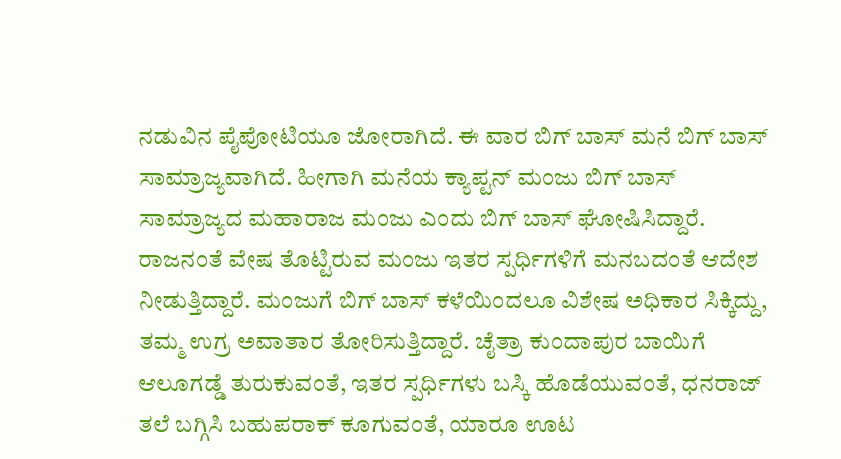ನಡುವಿನ ಪೈಪೋಟಿಯೂ ಜೋರಾಗಿದೆ. ಈ ವಾರ ಬಿಗ್ ಬಾಸ್ ಮನೆ ಬಿಗ್ ಬಾಸ್ ಸಾಮ್ರಾಜ್ಯವಾಗಿದೆ. ಹೀಗಾಗಿ ಮನೆಯ ಕ್ಯಾಪ್ಟನ್ ಮಂಜು ಬಿಗ್ ಬಾಸ್ ಸಾಮ್ರಾಜ್ಯದ ಮಹಾರಾಜ ಮಂಜು ಎಂದು ಬಿಗ್ ಬಾಸ್ ಘೋಷಿಸಿದ್ದಾರೆ.
ರಾಜನಂತೆ ವೇಷ ತೊಟ್ಟಿರುವ ಮಂಜು ಇತರ ಸ್ಪರ್ಧಿಗಳಿಗೆ ಮನಬದಂತೆ ಆದೇಶ ನೀಡುತ್ತಿದ್ದಾರೆ. ಮಂಜುಗೆ ಬಿಗ್ ಬಾಸ್ ಕಳೆಯಿಂದಲೂ ವಿಶೇಷ ಅಧಿಕಾರ ಸಿಕ್ಕಿದ್ದು, ತಮ್ಮ ಉಗ್ರ ಅವಾತಾರ ತೋರಿಸುತ್ತಿದ್ದಾರೆ. ಚೈತ್ರಾ ಕುಂದಾಪುರ ಬಾಯಿಗೆ ಆಲೂಗಡ್ಡೆ ತುರುಕುವಂತೆ, ಇತರ ಸ್ಪರ್ಧಿಗಳು ಬಸ್ಕಿ ಹೊಡೆಯುವಂತೆ, ಧನರಾಜ್ ತಲೆ ಬಗ್ಗಿಸಿ ಬಹುಪರಾಕ್ ಕೂಗುವಂತೆ, ಯಾರೂ ಊಟ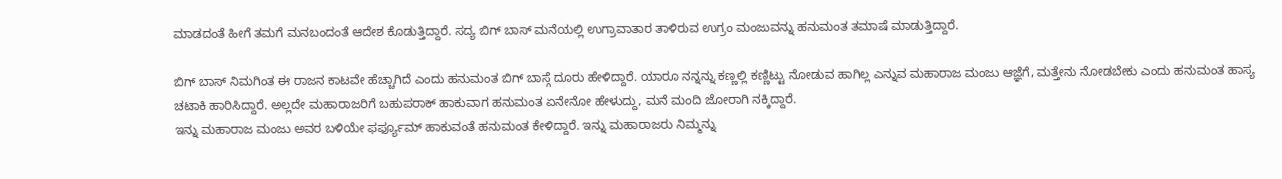ಮಾಡದಂತೆ ಹೀಗೆ ತಮಗೆ ಮನಬಂದಂತೆ ಆದೇಶ ಕೊಡುತ್ತಿದ್ದಾರೆ. ಸದ್ಯ ಬಿಗ್ ಬಾಸ್ ಮನೆಯಲ್ಲಿ ಉಗ್ರಾವಾತಾರ ತಾಳಿರುವ ಉಗ್ರಂ ಮಂಜುವನ್ನು ಹನುಮಂತ ತಮಾಷೆ ಮಾಡುತ್ತಿದ್ದಾರೆ.

ಬಿಗ್ ಬಾಸ್ ನಿಮಗಿಂತ ಈ ರಾಜನ ಕಾಟವೇ ಹೆಚ್ಚಾಗಿದೆ ಎಂದು ಹನುಮಂತ ಬಿಗ್ ಬಾಸ್ಗೆ ದೂರು ಹೇಳಿದ್ದಾರೆ. ಯಾರೂ ನನ್ನನ್ನು ಕಣ್ಣಲ್ಲಿ ಕಣ್ಣಿಟ್ಟು ನೋಡುವ ಹಾಗಿಲ್ಲ ಎನ್ನುವ ಮಹಾರಾಜ ಮಂಜು ಆಜ್ಞೆಗೆ, ಮತ್ತೇನು ನೋಡಬೇಕು ಎಂದು ಹನುಮಂತ ಹಾಸ್ಯ ಚಟಾಕಿ ಹಾರಿಸಿದ್ದಾರೆ. ಅಲ್ಲದೇ ಮಹಾರಾಜರಿಗೆ ಬಹುಪರಾಕ್ ಹಾಕುವಾಗ ಹನುಮಂತ ಏನೇನೋ ಹೇಳುದ್ದು, ಮನೆ ಮಂದಿ ಜೋರಾಗಿ ನಕ್ಕಿದ್ದಾರೆ.
ಇನ್ನು ಮಹಾರಾಜ ಮಂಜು ಅವರ ಬಳಿಯೇ ಫರ್ಫ್ಯೂಮ್ ಹಾಕುವಂತೆ ಹನುಮಂತ ಕೇಳಿದ್ದಾರೆ. ಇನ್ನು ಮಹಾರಾಜರು ನಿಮ್ಮನ್ನು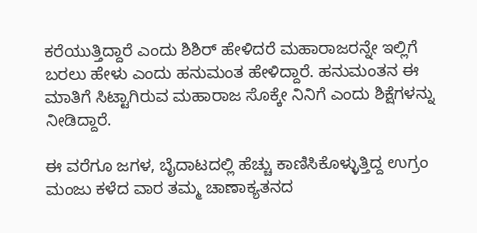ಕರೆಯುತ್ತಿದ್ದಾರೆ ಎಂದು ಶಿಶಿರ್ ಹೇಳಿದರೆ ಮಹಾರಾಜರನ್ನೇ ಇಲ್ಲಿಗೆ ಬರಲು ಹೇಳು ಎಂದು ಹನುಮಂತ ಹೇಳಿದ್ದಾರೆ. ಹನುಮಂತನ ಈ ಮಾತಿಗೆ ಸಿಟ್ಟಾಗಿರುವ ಮಹಾರಾಜ ಸೊಕ್ಕೇ ನಿನಿಗೆ ಎಂದು ಶಿಕ್ಷೆಗಳನ್ನು ನೀಡಿದ್ದಾರೆ.

ಈ ವರೆಗೂ ಜಗಳ, ಬೈದಾಟದಲ್ಲಿ ಹೆಚ್ಚು ಕಾಣಿಸಿಕೊಳ್ಳುತ್ತಿದ್ದ ಉಗ್ರಂ ಮಂಜು ಕಳೆದ ವಾರ ತಮ್ಮ ಚಾಣಾಕ್ಯತನದ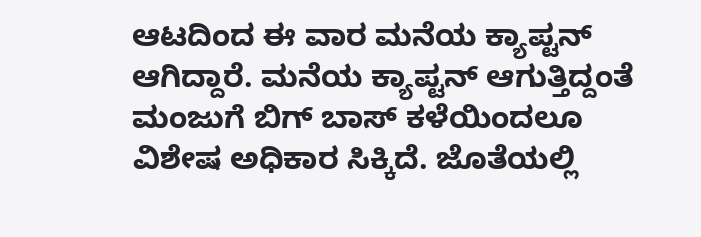ಆಟದಿಂದ ಈ ವಾರ ಮನೆಯ ಕ್ಯಾಪ್ಟನ್ ಆಗಿದ್ದಾರೆ. ಮನೆಯ ಕ್ಯಾಪ್ಟನ್ ಆಗುತ್ತಿದ್ದಂತೆ ಮಂಜುಗೆ ಬಿಗ್ ಬಾಸ್ ಕಳೆಯಿಂದಲೂ ವಿಶೇಷ ಅಧಿಕಾರ ಸಿಕ್ಕಿದೆ. ಜೊತೆಯಲ್ಲಿ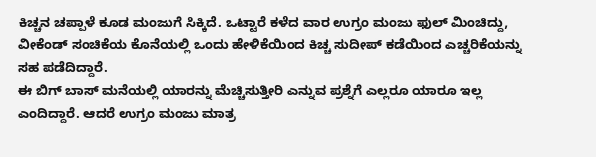ಕಿಚ್ಚನ ಚಪ್ಪಾಳೆ ಕೂಡ ಮಂಜುಗೆ ಸಿಕ್ಕಿದೆ. ಒಟ್ಟಾರೆ ಕಳೆದ ವಾರ ಉಗ್ರಂ ಮಂಜು ಫುಲ್ ಮಿಂಚಿದ್ದು, ವೀಕೆಂಡ್ ಸಂಚಿಕೆಯ ಕೊನೆಯಲ್ಲಿ ಒಂದು ಹೇಳಿಕೆಯಿಂದ ಕಿಚ್ಚ ಸುದೀಪ್ ಕಡೆಯಿಂದ ಎಚ್ಚರಿಕೆಯನ್ನು ಸಹ ಪಡೆದಿದ್ದಾರೆ.
ಈ ಬಿಗ್ ಬಾಸ್ ಮನೆಯಲ್ಲಿ ಯಾರನ್ನು ಮೆಚ್ಚಿಸುತ್ತೀರಿ ಎನ್ನುವ ಪ್ರಶ್ನೆಗೆ ಎಲ್ಲರೂ ಯಾರೂ ಇಲ್ಲ ಎಂದಿದ್ದಾರೆ. ಆದರೆ ಉಗ್ರಂ ಮಂಜು ಮಾತ್ರ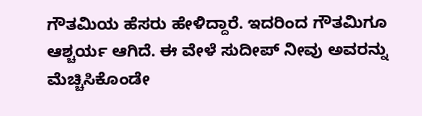ಗೌತಮಿಯ ಹೆಸರು ಹೇಳಿದ್ದಾರೆ. ಇದರಿಂದ ಗೌತಮಿಗೂ ಆಶ್ಚರ್ಯ ಆಗಿದೆ. ಈ ವೇಳೆ ಸುದೀಪ್ ನೀವು ಅವರನ್ನು ಮೆಚ್ಚಿಸಿಕೊಂಡೇ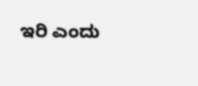ಇರಿ ಎಂದು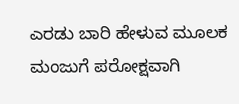ಎರಡು ಬಾರಿ ಹೇಳುವ ಮೂಲಕ ಮಂಜುಗೆ ಪರೋಕ್ಷವಾಗಿ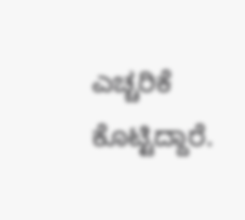ಎಚ್ಚರಿಕೆ ಕೊಟ್ಟಿದ್ದಾರೆ.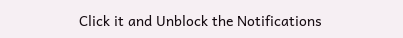Click it and Unblock the Notifications